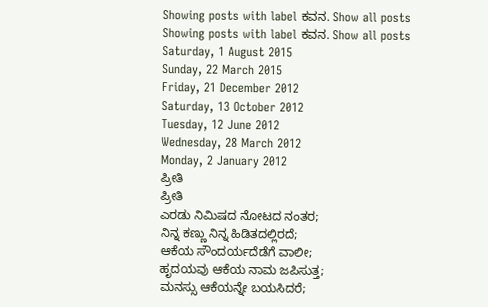Showing posts with label ಕವನ. Show all posts
Showing posts with label ಕವನ. Show all posts
Saturday, 1 August 2015
Sunday, 22 March 2015
Friday, 21 December 2012
Saturday, 13 October 2012
Tuesday, 12 June 2012
Wednesday, 28 March 2012
Monday, 2 January 2012
ಪ್ರೀತಿ
ಪ್ರೀತಿ
ಎರಡು ನಿಮಿಷದ ನೋಟದ ನಂತರ;
ನಿನ್ನ ಕಣ್ಣು ನಿನ್ನ ಹಿಡಿತದಲ್ಲಿರದೆ;
ಆಕೆಯ ಸೌಂದರ್ಯದೆಡೆಗೆ ವಾಲೀ;
ಹೃದಯವು ಆಕೆಯ ನಾಮ ಜಪಿಸುತ್ತ;
ಮನಸ್ಸು ಆಕೆಯನ್ನೇ ಬಯಸಿದರೆ;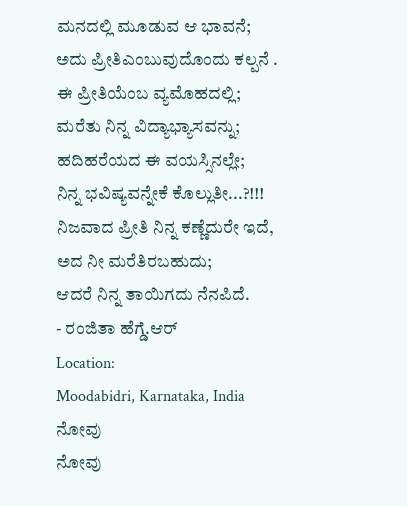ಮನದಲ್ಲಿ ಮೂಡುವ ಆ ಭಾವನೆ;
ಅದು ಪ್ರೀತಿಎಂಬುವುದೊಂದು ಕಲ್ಪನೆ .
ಈ ಪ್ರೀತಿಯೆಂಬ ವ್ಯಮೊಹದಲ್ಲಿ;
ಮರೆತು ನಿನ್ನ ವಿದ್ಯಾಭ್ಯಾಸವನ್ನು;
ಹದಿಹರೆಯದ ಈ ವಯಸ್ಸಿನಲ್ಲೇ;
ನಿನ್ನ ಭವಿಷ್ಯವನ್ನೇಕೆ ಕೊಲ್ಲುತೀ...?!!!
ನಿಜವಾದ ಪ್ರೀತಿ ನಿನ್ನ ಕಣ್ಣೆದುರೇ ಇದೆ,
ಅದ ನೀ ಮರೆತಿರಬಹುದು;
ಆದರೆ ನಿನ್ನ ತಾಯಿಗದು ನೆನಪಿದೆ.
- ರಂಜಿತಾ ಹೆಗ್ಡೆ.ಆರ್
Location:
Moodabidri, Karnataka, India
ನೋವು
ನೋವು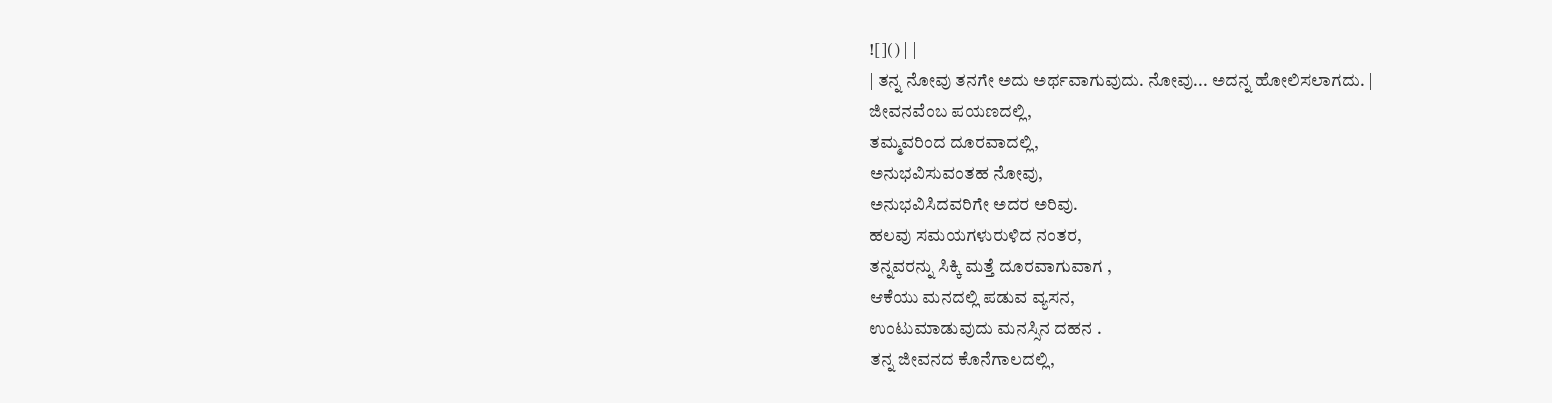![]() | |
| ತನ್ನ ನೋವು ತನಗೇ ಅದು ಅರ್ಥವಾಗುವುದು. ನೋವು... ಅದನ್ನ ಹೋಲಿಸಲಾಗದು. |
ಜೀವನವೆಂಬ ಪಯಣದಲ್ಲಿ,
ತಮ್ಮವರಿಂದ ದೂರವಾದಲ್ಲಿ,
ಅನುಭವಿಸುವಂತಹ ನೋವು,
ಅನುಭವಿಸಿದವರಿಗೇ ಅದರ ಅರಿವು.
ಹಲವು ಸಮಯಗಳುರುಳಿದ ನಂತರ,
ತನ್ನವರನ್ನು ಸಿಕ್ಕಿ ಮತ್ತೆ ದೂರವಾಗುವಾಗ ,
ಆಕೆಯು ಮನದಲ್ಲಿ ಪಡುವ ವ್ಯಸನ,
ಉಂಟುಮಾಡುವುದು ಮನಸ್ಸಿನ ದಹನ .
ತನ್ನ ಜೀವನದ ಕೊನೆಗಾಲದಲ್ಲಿ,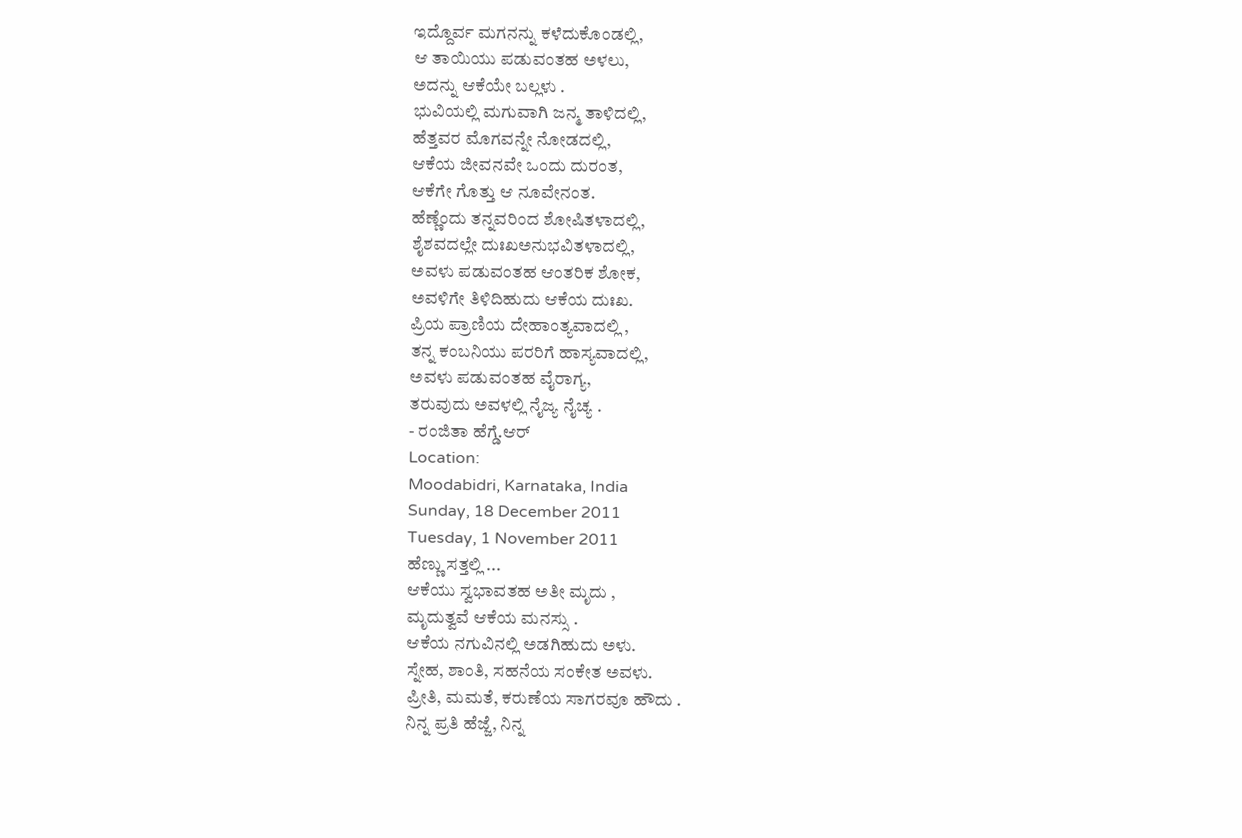ಇದ್ದೊರ್ವ ಮಗನನ್ನು ಕಳೆದುಕೊಂಡಲ್ಲಿ,
ಆ ತಾಯಿಯು ಪಡುವಂತಹ ಅಳಲು,
ಅದನ್ನು ಆಕೆಯೇ ಬಲ್ಲಳು .
ಭುವಿಯಲ್ಲಿ ಮಗುವಾಗಿ ಜನ್ಮ ತಾಳಿದಲ್ಲಿ,
ಹೆತ್ತವರ ಮೊಗವನ್ನೇ ನೋಡದಲ್ಲಿ,
ಆಕೆಯ ಜೀವನವೇ ಒಂದು ದುರಂತ,
ಆಕೆಗೇ ಗೊತ್ತು ಆ ನೂವೇನಂತ.
ಹೆಣ್ಣೆಂದು ತನ್ನವರಿಂದ ಶೋಷಿತಳಾದಲ್ಲಿ,
ಶೈಶವದಲ್ಲೇ ದುಃಖಅನುಭವಿತಳಾದಲ್ಲಿ,
ಅವಳು ಪಡುವಂತಹ ಆಂತರಿಕ ಶೋಕ,
ಅವಳಿಗೇ ತಿಳಿದಿಹುದು ಆಕೆಯ ದುಃಖ.
ಪ್ರಿಯ ಪ್ರಾಣಿಯ ದೇಹಾಂತ್ಯವಾದಲ್ಲಿ ,
ತನ್ನ ಕಂಬನಿಯು ಪರರಿಗೆ ಹಾಸ್ಯವಾದಲ್ಲಿ,
ಅವಳು ಪಡುವಂತಹ ವೈರಾಗ್ಯ,
ತರುವುದು ಅವಳಲ್ಲಿ ನೈಜ್ಯ ನೈಚ್ಯ .
- ರಂಜಿತಾ ಹೆಗ್ಡೆ.ಆರ್
Location:
Moodabidri, Karnataka, India
Sunday, 18 December 2011
Tuesday, 1 November 2011
ಹೆಣ್ಣು ಸತ್ತಲ್ಲಿ ...
ಆಕೆಯು ಸ್ವಭಾವತಹ ಅತೀ ಮೃದು ,
ಮೃದುತ್ವವೆ ಆಕೆಯ ಮನಸ್ಸು .
ಆಕೆಯ ನಗುವಿನಲ್ಲಿ ಅಡಗಿಹುದು ಅಳು.
ಸ್ನೇಹ, ಶಾಂತಿ, ಸಹನೆಯ ಸಂಕೇತ ಅವಳು.
ಪ್ರೀತಿ, ಮಮತೆ, ಕರುಣೆಯ ಸಾಗರವೂ ಹೌದು .
ನಿನ್ನ ಪ್ರತಿ ಹೆಜ್ಜೆ, ನಿನ್ನ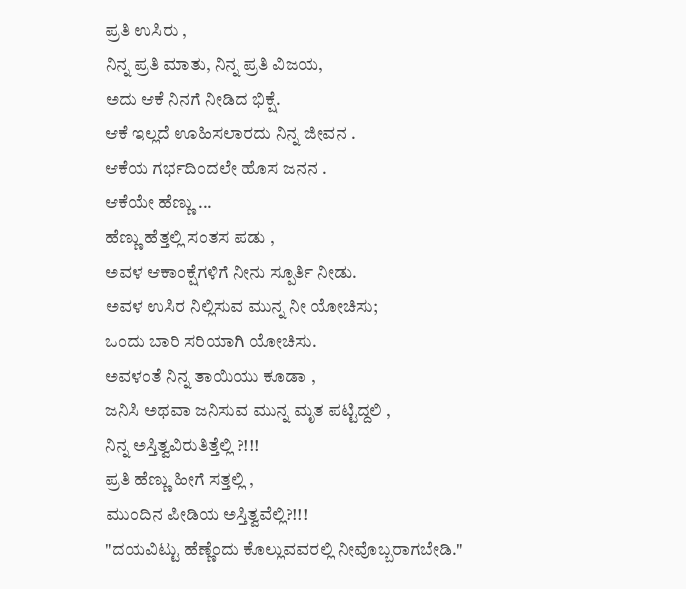ಪ್ರತಿ ಉಸಿರು ,
ನಿನ್ನ ಪ್ರತಿ ಮಾತು, ನಿನ್ನ ಪ್ರತಿ ವಿಜಯ,
ಅದು ಆಕೆ ನಿನಗೆ ನೀಡಿದ ಭಿಕ್ಷೆ.
ಆಕೆ ಇಲ್ಲದೆ ಊಹಿಸಲಾರದು ನಿನ್ನ ಜೀವನ .
ಆಕೆಯ ಗರ್ಭದಿಂದಲೇ ಹೊಸ ಜನನ .
ಆಕೆಯೇ ಹೆಣ್ಣು ...
ಹೆಣ್ಣು ಹೆತ್ತಲ್ಲಿ ಸಂತಸ ಪಡು ,
ಅವಳ ಆಕಾಂಕ್ಷೆಗಳಿಗೆ ನೀನು ಸ್ಪೂರ್ತಿ ನೀಡು.
ಅವಳ ಉಸಿರ ನಿಲ್ಲಿಸುವ ಮುನ್ನ ನೀ ಯೋಚಿಸು;
ಒಂದು ಬಾರಿ ಸರಿಯಾಗಿ ಯೋಚಿಸು.
ಅವಳಂತೆ ನಿನ್ನ ತಾಯಿಯು ಕೂಡಾ ,
ಜನಿಸಿ ಅಥವಾ ಜನಿಸುವ ಮುನ್ನ ಮೃತ ಪಟ್ಟಿದ್ದಲಿ ,
ನಿನ್ನ ಅಸ್ತಿತ್ವವಿರುತಿತ್ತೆಲ್ಲಿ ?!!!
ಪ್ರತಿ ಹೆಣ್ಣು ಹೀಗೆ ಸತ್ತಲ್ಲಿ ,
ಮುಂದಿನ ಪೀಡಿಯ ಅಸ್ತಿತ್ವವೆಲ್ಲಿ?!!!
"ದಯವಿಟ್ಟು ಹೆಣ್ಣೆಂದು ಕೊಲ್ಲುವವರಲ್ಲಿ ನೀವೊಬ್ಬರಾಗಬೇಡಿ."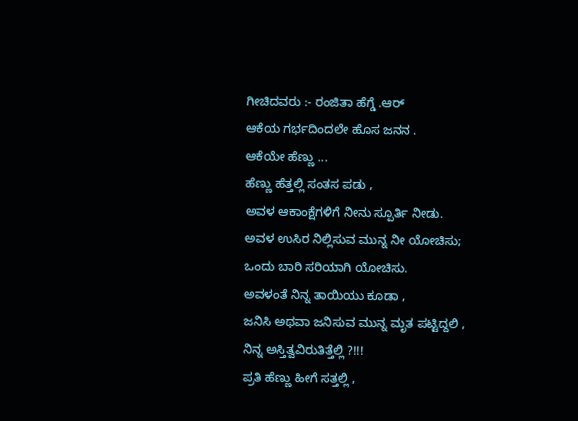ಗೀಚಿದವರು :- ರಂಜಿತಾ ಹೆಗ್ಡೆ .ಆರ್
ಆಕೆಯ ಗರ್ಭದಿಂದಲೇ ಹೊಸ ಜನನ .
ಆಕೆಯೇ ಹೆಣ್ಣು ...
ಹೆಣ್ಣು ಹೆತ್ತಲ್ಲಿ ಸಂತಸ ಪಡು ,
ಅವಳ ಆಕಾಂಕ್ಷೆಗಳಿಗೆ ನೀನು ಸ್ಪೂರ್ತಿ ನೀಡು.
ಅವಳ ಉಸಿರ ನಿಲ್ಲಿಸುವ ಮುನ್ನ ನೀ ಯೋಚಿಸು;
ಒಂದು ಬಾರಿ ಸರಿಯಾಗಿ ಯೋಚಿಸು.
ಅವಳಂತೆ ನಿನ್ನ ತಾಯಿಯು ಕೂಡಾ ,
ಜನಿಸಿ ಅಥವಾ ಜನಿಸುವ ಮುನ್ನ ಮೃತ ಪಟ್ಟಿದ್ದಲಿ ,
ನಿನ್ನ ಅಸ್ತಿತ್ವವಿರುತಿತ್ತೆಲ್ಲಿ ?!!!
ಪ್ರತಿ ಹೆಣ್ಣು ಹೀಗೆ ಸತ್ತಲ್ಲಿ ,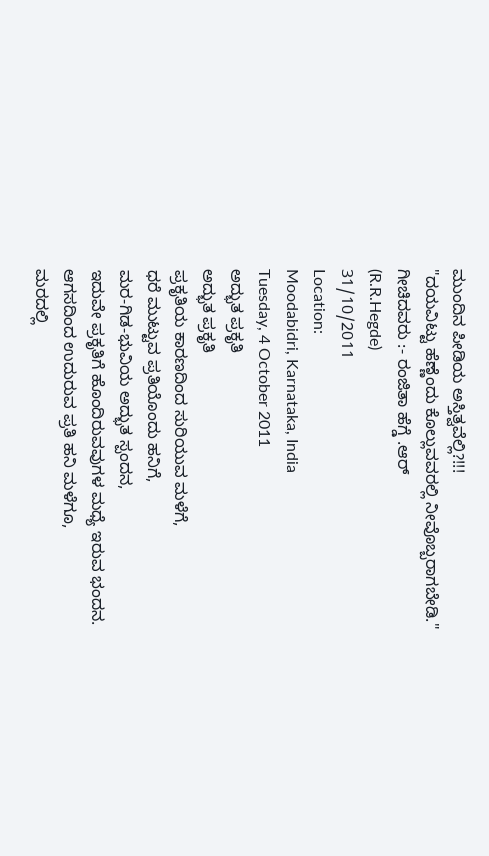ಮುಂದಿನ ಪೀಡಿಯ ಅಸ್ತಿತ್ವವೆಲ್ಲಿ?!!!
"ದಯವಿಟ್ಟು ಹೆಣ್ಣೆಂದು ಕೊಲ್ಲುವವರಲ್ಲಿ ನೀವೊಬ್ಬರಾಗಬೇಡಿ."
ಗೀಚಿದವರು :- ರಂಜಿತಾ ಹೆಗ್ಡೆ .ಆರ್
(R.R.Hegde)
31/10/2011
Location:
Moodabidri, Karnataka, India
Tuesday, 4 October 2011
ಅದ್ಭುತ ಪ್ರಕೃತಿ
ಅದ್ಭುತ ಪ್ರಕೃತಿ
ಪ್ರಕೃತಿಯ ಕಾರಣದಿಂದ ಸುರಿಯುವ ಮಳೆಗೆ,
ಧರೆ ಮುಟ್ಟುವ ಪ್ರತಿಯೊಂದು ಹನಿಗೆ,
ಮರ-ಗಿಡ-ಭುವಿಯ ಅದ್ಭುತ ಸ್ಪಂದನ,
ಇದುವೇ ಪ್ರಕೃತಿಗೆ ಹೊಂದಿರುವವುಗಳ ಮಧ್ಯೆ ಇರುವ ಭಂದನ.
ಆಗಸದಿಂದ ಉದುರುವ ಪ್ರತಿ ಹನಿ ಮಳೆಗೂ,
ಮರದಲ್ಲಿ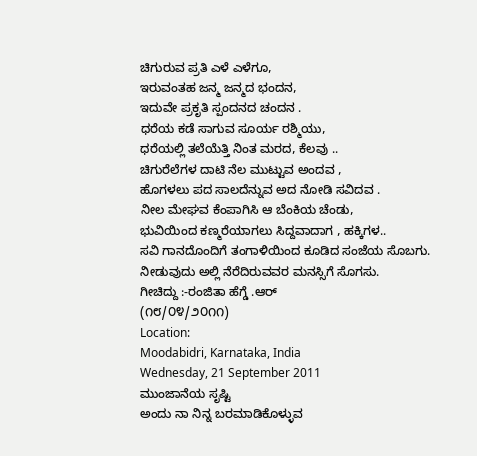ಚಿಗುರುವ ಪ್ರತಿ ಎಳೆ ಎಳೆಗೂ,
ಇರುವಂತಹ ಜನ್ಮ ಜನ್ಮದ ಭಂದನ,
ಇದುವೇ ಪ್ರಕೃತಿ ಸ್ಪಂದನದ ಚಂದನ .
ಧರೆಯ ಕಡೆ ಸಾಗುವ ಸೂರ್ಯ ರಶ್ಮಿಯು,
ಧರೆಯಲ್ಲಿ ತಲೆಯೆತ್ತಿ ನಿಂತ ಮರದ, ಕೆಲವು ..
ಚಿಗುರೆಲೆಗಳ ದಾಟಿ ನೆಲ ಮುಟ್ಟುವ ಅಂದವ ,
ಹೊಗಳಲು ಪದ ಸಾಲದೆನ್ನುವ ಅದ ನೋಡಿ ಸವಿದವ .
ನೀಲ ಮೇಘವ ಕೆಂಪಾಗಿಸಿ ಆ ಬೆಂಕಿಯ ಚೆಂಡು,
ಭುವಿಯಿಂದ ಕಣ್ಮರೆಯಾಗಲು ಸಿದ್ದವಾದಾಗ , ಹಕ್ಕಿಗಳ..
ಸವಿ ಗಾನದೊಂದಿಗೆ ತಂಗಾಳಿಯಿಂದ ಕೂಡಿದ ಸಂಜೆಯ ಸೊಬಗು.
ನೀಡುವುದು ಅಲ್ಲಿ ನೆರೆದಿರುವವರ ಮನಸ್ಸಿಗೆ ಸೊಗಸು.
ಗೀಚಿದ್ದು :-ರಂಜಿತಾ ಹೆಗ್ಡೆ .ಆರ್
(೧೮/೦೪/೨೦೧೧)
Location:
Moodabidri, Karnataka, India
Wednesday, 21 September 2011
ಮುಂಜಾನೆಯ ಸೃಷ್ಟಿ
ಅಂದು ನಾ ನಿನ್ನ ಬರಮಾಡಿಕೊಳ್ಳುವ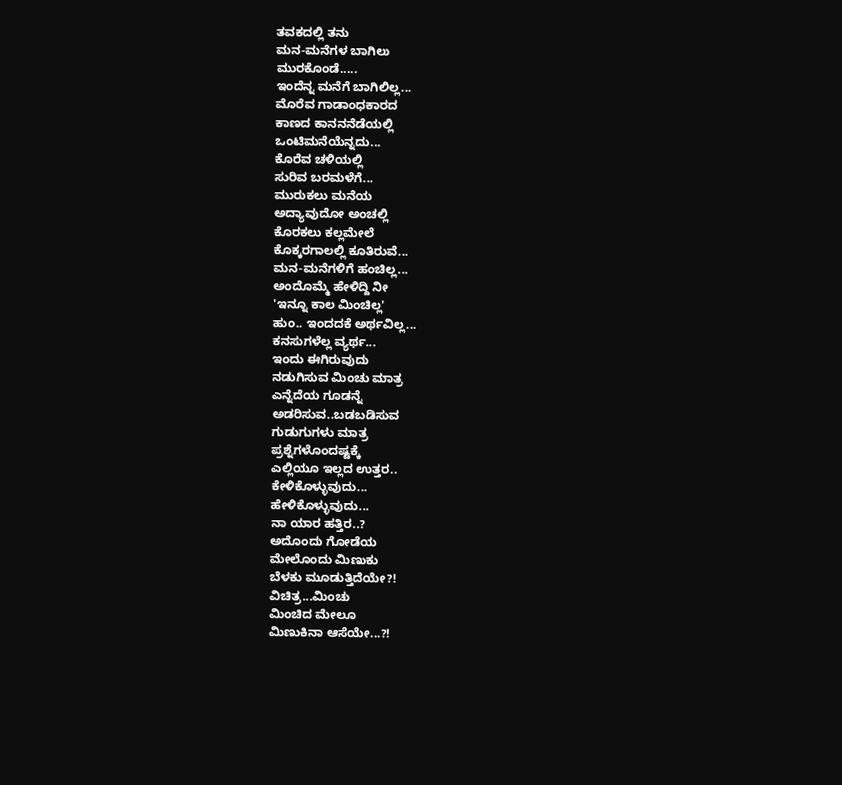ತವಕದಲ್ಲಿ ತನು
ಮನ-ಮನೆಗಳ ಬಾಗಿಲು
ಮುರಕೊಂಡೆ.....
ಇಂದೆನ್ನ ಮನೆಗೆ ಬಾಗಿಲಿಲ್ಲ...
ಮೊರೆವ ಗಾಡಾಂಧಕಾರದ
ಕಾಣದ ಕಾನನನೆಡೆಯಲ್ಲಿ
ಒಂಟಿಮನೆಯೆನ್ನದು...
ಕೊರೆವ ಚಳಿಯಲ್ಲಿ
ಸುರಿವ ಬರಮಳೆಗೆ...
ಮುರುಕಲು ಮನೆಯ
ಅದ್ಯಾವುದೋ ಅಂಚಲ್ಲಿ
ಕೊರಕಲು ಕಲ್ಲಮೇಲೆ
ಕೊಕ್ಕರಗಾಲಲ್ಲಿ ಕೂತಿರುವೆ...
ಮನ-ಮನೆಗಳಿಗೆ ಹಂಚಿಲ್ಲ...
ಅಂದೊಮ್ಮೆ ಹೇಳಿದ್ದಿ ನೀ
'ಇನ್ನೂ ಕಾಲ ಮಿಂಚಿಲ್ಲ'
ಹುಂ.. ಇಂದದಕೆ ಅರ್ಥವಿಲ್ಲ...
ಕನಸುಗಳೆಲ್ಲ ವ್ಯರ್ಥ...
ಇಂದು ಈಗಿರುವುದು
ನಡುಗಿಸುವ ಮಿಂಚು ಮಾತ್ರ
ಎನ್ನೆದೆಯ ಗೂಡನ್ನೆ
ಅಡರಿಸುವ..ಬಡಬಡಿಸುವ
ಗುಡುಗುಗಳು ಮಾತ್ರ
ಪ್ರಶ್ನೆಗಳೊಂದಷ್ಟಕ್ಕೆ
ಎಲ್ಲಿಯೂ ಇಲ್ಲದ ಉತ್ತರ..
ಕೇಳಿಕೊಳ್ಳುವುದು...
ಹೇಳಿಕೊಳ್ಳುವುದು...
ನಾ ಯಾರ ಹತ್ತಿರ..?
ಅದೊಂದು ಗೋಡೆಯ
ಮೇಲೊಂದು ಮಿಣುಕು
ಬೆಳಕು ಮೂಡುತ್ತಿದೆಯೇ?!
ವಿಚಿತ್ರ...ಮಿಂಚು
ಮಿಂಚಿದ ಮೇಲೂ
ಮಿಣುಕಿನಾ ಆಸೆಯೇ...?!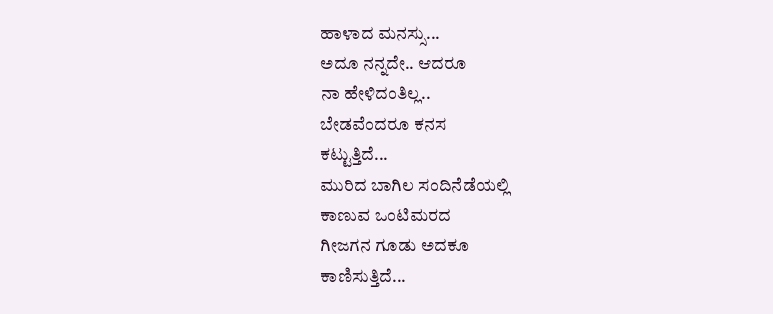ಹಾಳಾದ ಮನಸ್ಸು...
ಅದೂ ನನ್ನದೇ.. ಆದರೂ
ನಾ ಹೇಳಿದಂತಿಲ್ಲ..
ಬೇಡವೆಂದರೂ ಕನಸ
ಕಟ್ಟುತ್ತಿದೆ...
ಮುರಿದ ಬಾಗಿಲ ಸಂದಿನೆಡೆಯಲ್ಲಿ
ಕಾಣುವ ಒಂಟಿಮರದ
ಗೀಜಗನ ಗೂಡು ಅದಕೂ
ಕಾಣಿಸುತ್ತಿದೆ...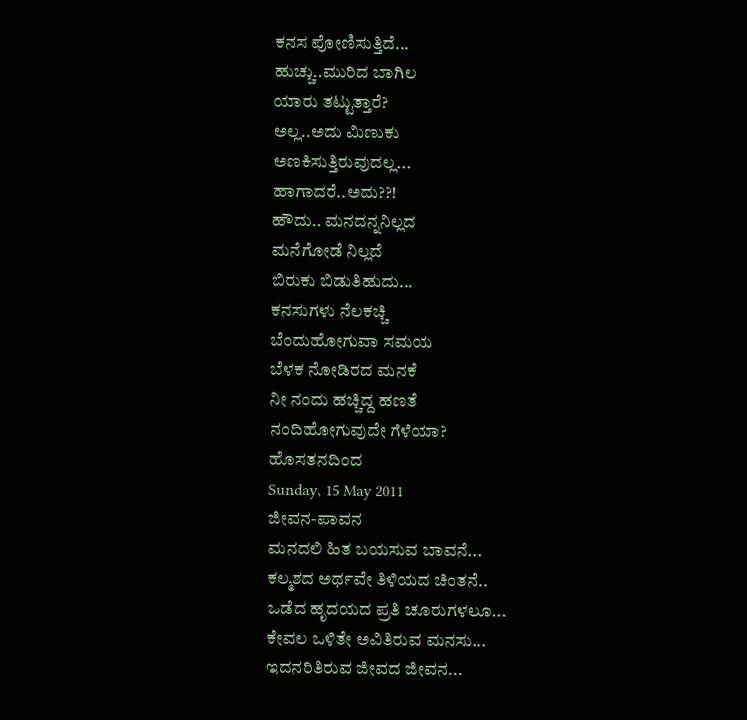ಕನಸ ಪೋಣಿಸುತ್ತಿದೆ...
ಹುಚ್ಚು..ಮುರಿದ ಬಾಗಿಲ
ಯಾರು ತಟ್ಟುತ್ತಾರೆ?
ಅಲ್ಲ..ಅದು ಮಿಣುಕು
ಅಣಕಿಸುತ್ತಿರುವುದಲ್ಲ...
ಹಾಗಾದರೆ..ಅದು??!
ಹೌದು.. ಮನದನ್ನನಿಲ್ಲದ
ಮನೆಗೋಡೆ ನಿಲ್ಲದೆ
ಬಿರುಕು ಬಿಡುತಿಹುದು...
ಕನಸುಗಳು ನೆಲಕಚ್ಚಿ
ಬೆಂದುಹೋಗುವಾ ಸಮಯ
ಬೆಳಕ ನೋಡಿರದ ಮನಕೆ
ನೀ ನಂದು ಹಚ್ಚಿದ್ದ ಹಣತೆ
ನಂದಿಹೋಗುವುದೇ ಗೆಳೆಯಾ?
ಹೊಸತನದಿಂದ
Sunday, 15 May 2011
ಜೀವನ-ಪಾವನ
ಮನದಲಿ ಹಿತ ಬಯಸುವ ಬಾವನೆ...
ಕಲ್ಮಶದ ಅರ್ಥವೇ ತಿಳಿಯದ ಚಿಂತನೆ..
ಒಡೆದ ಹೃದಯದ ಪ್ರತಿ ಚೂರುಗಳಲೂ...
ಕೇವಲ ಒಳಿತೇ ಅವಿತಿರುವ ಮನಸು...
ಇದನರಿತಿರುವ ಜೀವದ ಜೀವನ...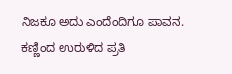ನಿಜಕೂ ಅದು ಎಂದೆಂದಿಗೂ ಪಾವನ.
ಕಣ್ಣಿಂದ ಉರುಳಿದ ಪ್ರತಿ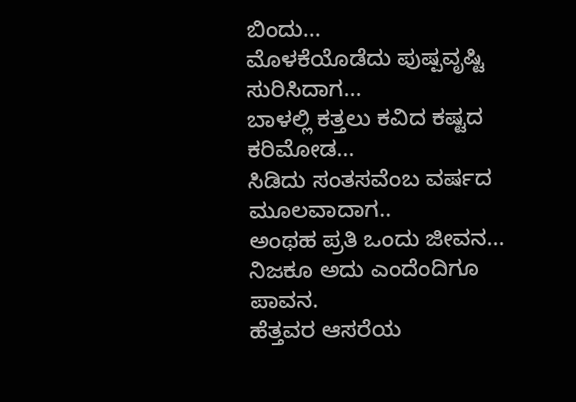ಬಿಂದು...
ಮೊಳಕೆಯೊಡೆದು ಪುಷ್ಪವೃಷ್ಟಿ ಸುರಿಸಿದಾಗ...
ಬಾಳಲ್ಲಿ ಕತ್ತಲು ಕವಿದ ಕಷ್ಟದ ಕರಿಮೋಡ...
ಸಿಡಿದು ಸಂತಸವೆಂಬ ವರ್ಷದ ಮೂಲವಾದಾಗ..
ಅಂಥಹ ಪ್ರತಿ ಒಂದು ಜೀವನ...
ನಿಜಕೂ ಅದು ಎಂದೆಂದಿಗೂ ಪಾವನ.
ಹೆತ್ತವರ ಆಸರೆಯ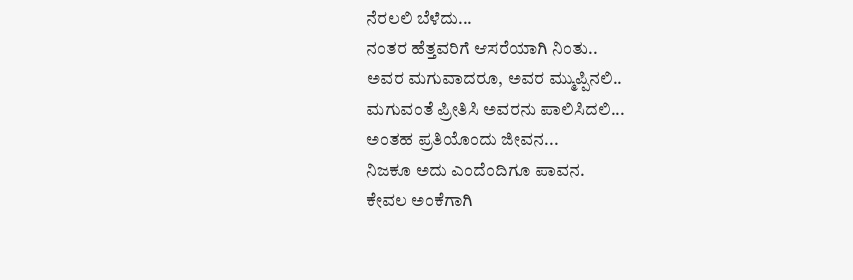ನೆರಲಲಿ ಬೆಳೆದು...
ನಂತರ ಹೆತ್ತವರಿಗೆ ಆಸರೆಯಾಗಿ ನಿಂತು..
ಅವರ ಮಗುವಾದರೂ, ಅವರ ಮ್ಮುಪ್ಪಿನಲಿ..
ಮಗುವಂತೆ ಪ್ರೀತಿಸಿ ಅವರನು ಪಾಲಿಸಿದಲಿ...
ಅಂತಹ ಪ್ರತಿಯೊಂದು ಜೀವನ...
ನಿಜಕೂ ಅದು ಎಂದೆಂದಿಗೂ ಪಾವನ.
ಕೇವಲ ಅಂಕೆಗಾಗಿ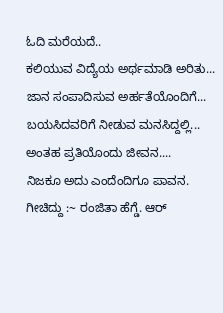ಓದಿ ಮರೆಯದೆ..
ಕಲಿಯುವ ವಿದ್ಯೆಯ ಅರ್ಥಮಾಡಿ ಅರಿತು...
ಜಾನ ಸಂಪಾದಿಸುವ ಅರ್ಹತೆಯೊಂದಿಗೆ...
ಬಯಸಿದವರಿಗೆ ನೀಡುವ ಮನಸಿದ್ದಲ್ಲಿ...
ಅಂತಹ ಪ್ರತಿಯೊಂದು ಜೀವನ....
ನಿಜಕೂ ಅದು ಎಂದೆಂದಿಗೂ ಪಾವನ.
ಗೀಚಿದ್ದು :~ ರಂಜಿತಾ ಹೆಗ್ಡೆ. ಆರ್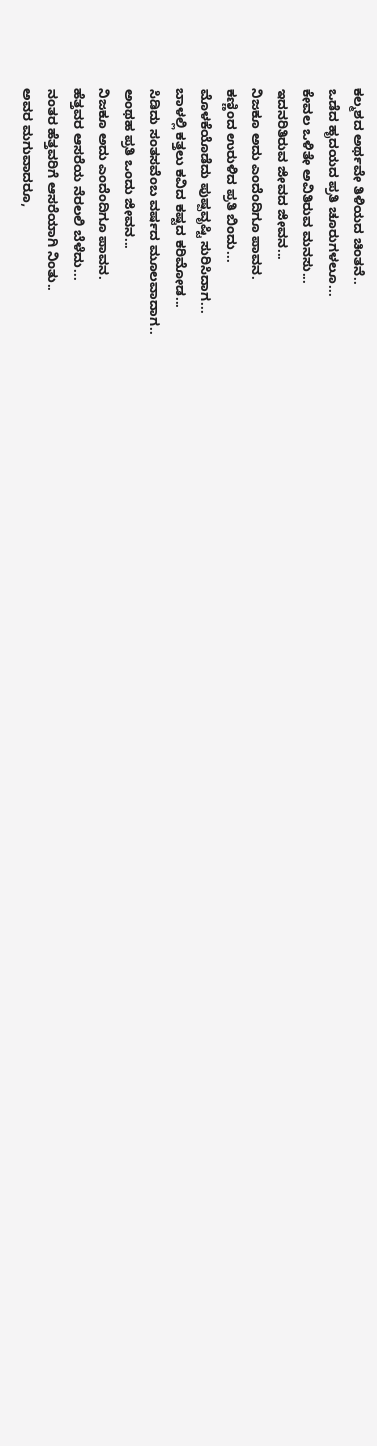ಕಲ್ಮಶದ ಅರ್ಥವೇ ತಿಳಿಯದ ಚಿಂತನೆ..
ಒಡೆದ ಹೃದಯದ ಪ್ರತಿ ಚೂರುಗಳಲೂ...
ಕೇವಲ ಒಳಿತೇ ಅವಿತಿರುವ ಮನಸು...
ಇದನರಿತಿರುವ ಜೀವದ ಜೀವನ...
ನಿಜಕೂ ಅದು ಎಂದೆಂದಿಗೂ ಪಾವನ.
ಕಣ್ಣಿಂದ ಉರುಳಿದ ಪ್ರತಿ ಬಿಂದು...
ಮೊಳಕೆಯೊಡೆದು ಪುಷ್ಪವೃಷ್ಟಿ ಸುರಿಸಿದಾಗ...
ಬಾಳಲ್ಲಿ ಕತ್ತಲು ಕವಿದ ಕಷ್ಟದ ಕರಿಮೋಡ...
ಸಿಡಿದು ಸಂತಸವೆಂಬ ವರ್ಷದ ಮೂಲವಾದಾಗ..
ಅಂಥಹ ಪ್ರತಿ ಒಂದು ಜೀವನ...
ನಿಜಕೂ ಅದು ಎಂದೆಂದಿಗೂ ಪಾವನ.
ಹೆತ್ತವರ ಆಸರೆಯ ನೆರಲಲಿ ಬೆಳೆದು...
ನಂತರ ಹೆತ್ತವರಿಗೆ ಆಸರೆಯಾಗಿ ನಿಂತು..
ಅವರ ಮಗುವಾದರೂ,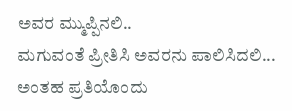ಅವರ ಮ್ಮುಪ್ಪಿನಲಿ..
ಮಗುವಂತೆ ಪ್ರೀತಿಸಿ ಅವರನು ಪಾಲಿಸಿದಲಿ...
ಅಂತಹ ಪ್ರತಿಯೊಂದು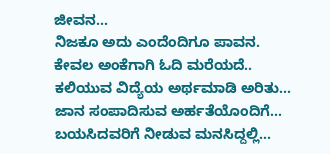ಜೀವನ...
ನಿಜಕೂ ಅದು ಎಂದೆಂದಿಗೂ ಪಾವನ.
ಕೇವಲ ಅಂಕೆಗಾಗಿ ಓದಿ ಮರೆಯದೆ..
ಕಲಿಯುವ ವಿದ್ಯೆಯ ಅರ್ಥಮಾಡಿ ಅರಿತು...
ಜಾನ ಸಂಪಾದಿಸುವ ಅರ್ಹತೆಯೊಂದಿಗೆ...
ಬಯಸಿದವರಿಗೆ ನೀಡುವ ಮನಸಿದ್ದಲ್ಲಿ...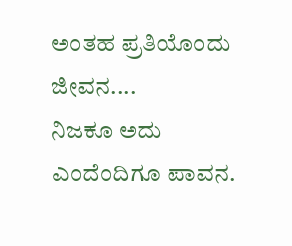ಅಂತಹ ಪ್ರತಿಯೊಂದು ಜೀವನ....
ನಿಜಕೂ ಅದು ಎಂದೆಂದಿಗೂ ಪಾವನ.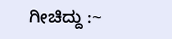ಗೀಚಿದ್ದು :~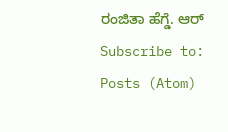ರಂಜಿತಾ ಹೆಗ್ಡೆ. ಆರ್
Subscribe to:
Posts (Atom)